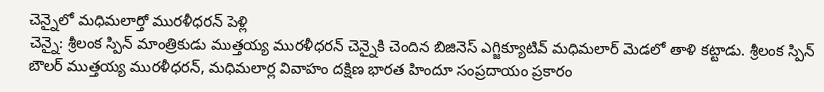చెన్నైలో మధిమలార్తో మురళీధరన్ పెళ్లి
చెన్నై: శ్రీలంక స్పిన్ మాంత్రికుడు ముత్తయ్య మురళీధరన్ చెన్నైకి చెందిన బిజినెస్ ఎగ్జిక్యూటివ్ మధిమలార్ మెడలో తాళి కట్టాడు. శ్రీలంక స్పిన్ బౌలర్ ముత్తయ్య మురళీధరన్, మధిమలార్ల వివాహం దక్షిణ భారత హిందూ సంప్రదాయం ప్రకారం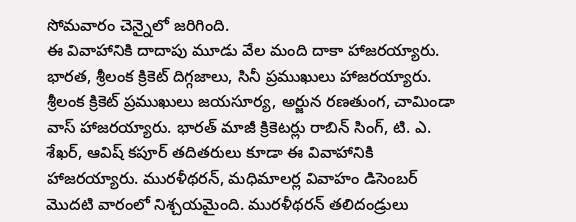సోమవారం చెన్నైలో జరిగింది.
ఈ వివాహానికి దాదాపు మూడు వేల మంది దాకా హాజరయ్యారు. భారత, శ్రీలంక క్రికెట్ దిగ్గజాలు, సినీ ప్రముఖులు హాజరయ్యారు. శ్రీలంక క్రికెట్ ప్రముఖులు జయసూర్య, అర్జున రణతుంగ, చామిండా వాస్ హాజరయ్యారు. భారత్ మాజీ క్రికెటర్లు రాబిన్ సింగ్, టి. ఎ. శేఖర్, ఆవిష్ కపూర్ తదితరులు కూడా ఈ వివాహానికి హాజరయ్యారు. మురళీథరన్, మధిమాలర్ల వివాహం డిసెంబర్ మొదటి వారంలో నిశ్చయమైంది. మురళీథరన్ తలిదండ్రులు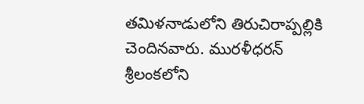తమిళనాడులోని తిరుచిరాప్పల్లికి చెందినవారు. మురళీధరన్ శ్రీలంకలోని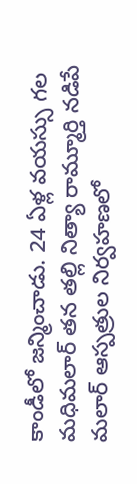కాండీలో జన్మించాడు. 24 ఏళ్ల వయస్సు గల మధిమలార్ తన తల్లి నిత్యా రామ్మూర్తి నడిపే మలార్ ఆస్పత్రుల నిర్వహణలో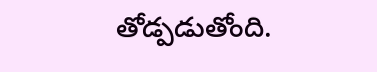తోడ్పడుతోంది.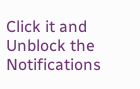Click it and Unblock the Notifications